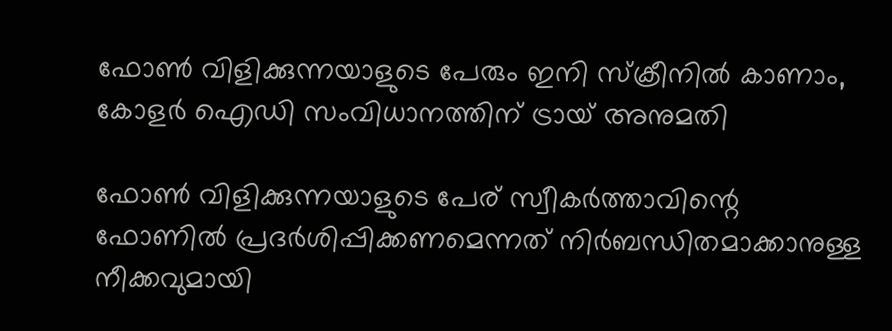ഫോണ്‍ വിളിക്കുന്നയാളുടെ പേരും ഇനി സ്ക്രീനിൽ കാണാം, കോളർ ഐഡി സംവിധാനത്തിന് ട്രായ് അനുമതി

ഫോൺ വിളിക്കുന്നയാളുടെ പേര് സ്വീകർത്താവിന്റെ ഫോണിൽ പ്രദർശിപ്പിക്കണമെന്നത് നിർബന്ധിതമാക്കാനുള്ള നീക്കവുമായി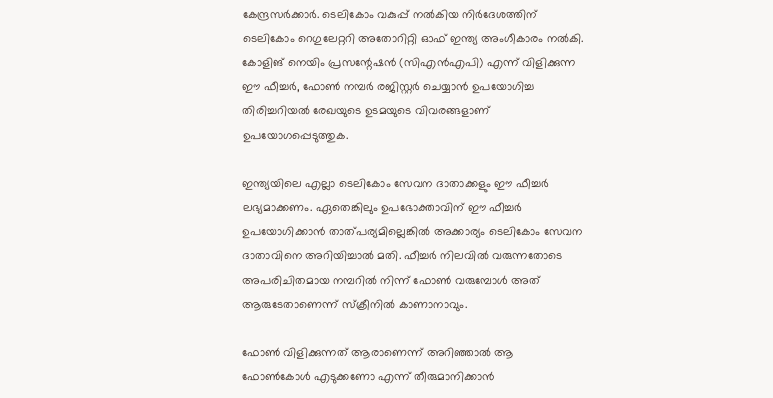കേന്ദ്രസർക്കാർ. ടെലികോം വകുപ്പ് നൽകിയ നിർദേശത്തിന് ടെലികോം റെഗുലേറ്ററി അതോറിറ്റി ഓഫ് ഇന്ത്യ അംഗീകാരം നൽകി. കോളിങ് നെയിം പ്രസന്റേഷൻ (സിഎൻഎപി) എന്ന് വിളിക്കുന്ന ഈ ഫീച്ചർ, ഫോൺ നമ്പർ രജിസ്റ്റർ ചെയ്യാൻ ഉപയോഗിച്ച തിരിച്ചറിയൽ രേഖയുടെ ഉടമയുടെ വിവരങ്ങളാണ് ഉപയോഗപ്പെടുത്തുക.

ഇന്ത്യയിലെ എല്ലാ ടെലികോം സേവന ദാതാക്കളും ഈ ഫീച്ചർ ലഭ്യമാക്കണം. ഏതെങ്കിലും ഉപഭോക്താവിന് ഈ ഫീച്ചർ ഉപയോഗിക്കാൻ താത്പര്യമില്ലെങ്കിൽ അക്കാര്യം ടെലികോം സേവന ദാതാവിനെ അറിയിച്ചാൽ മതി. ഫീച്ചർ നിലവിൽ വരുന്നതോടെ അപരിചിതമായ നമ്പറിൽ നിന്ന് ഫോൺ വരുമ്പോൾ അത് ആരുടേതാണെന്ന് സ്ക്രീനിൽ കാണാനാവും.

ഫോൺ വിളിക്കുന്നത് ആരാണെന്ന് അറിഞ്ഞാൽ ആ ഫോൺകോൾ എടുക്കണോ എന്ന് തീരുമാനിക്കാൻ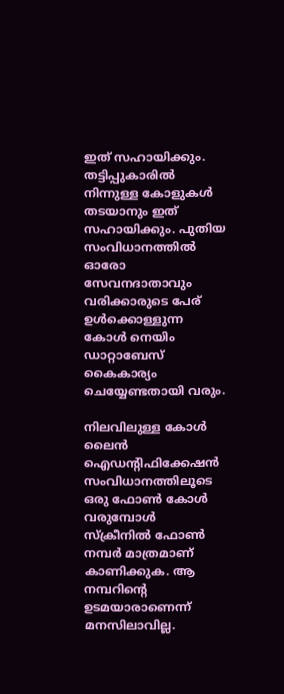ഇത് സഹായിക്കും. തട്ടിപ്പുകാരിൽ നിന്നുള്ള കോളുകൾ തടയാനും ഇത് സഹായിക്കും. പുതിയ സംവിധാനത്തിൽ ഓരോ സേവനദാതാവും വരിക്കാരുടെ പേര് ഉൾക്കൊള്ളുന്ന കോൾ നെയിം ഡാറ്റാബേസ് കൈകാര്യം ചെയ്യേണ്ടതായി വരും.

നിലവിലുള്ള കോൾ ലൈൻ ഐഡന്റിഫിക്കേഷൻ സംവിധാനത്തിലൂടെ ഒരു ഫോൺ കോൾ വരുമ്പോൾ സ്ക്രീനിൽ ഫോൺ നമ്പർ മാത്രമാണ് കാണിക്കുക. ആ നമ്പറിന്റെ ഉടമയാരാണെന്ന് മനസിലാവില്ല.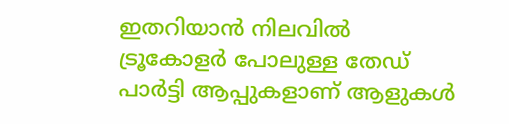ഇതറിയാൻ നിലവിൽ ട്രൂകോളർ പോലുള്ള തേഡ് പാർട്ടി ആപ്പുകളാണ് ആളുകൾ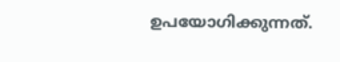ഉപയോഗിക്കുന്നത്.